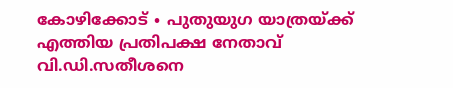കോഴിക്കോട് ∙ പുതുയുഗ യാത്രയ്ക്ക് എത്തിയ പ്രതിപക്ഷ നേതാവ് വി.ഡി.സതീശനെ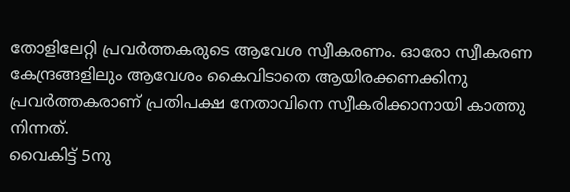തോളിലേറ്റി പ്രവർത്തകരുടെ ആവേശ സ്വീകരണം. ഓരോ സ്വീകരണ കേന്ദ്രങ്ങളിലും ആവേശം കൈവിടാതെ ആയിരക്കണക്കിനു പ്രവർത്തകരാണ് പ്രതിപക്ഷ നേതാവിനെ സ്വീകരിക്കാനായി കാത്തു നിന്നത്.
വൈകിട്ട് 5നു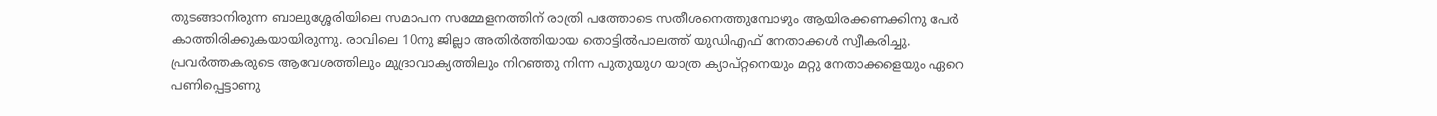തുടങ്ങാനിരുന്ന ബാലുശ്ശേരിയിലെ സമാപന സമ്മേളനത്തിന് രാത്രി പത്തോടെ സതീശനെത്തുമ്പോഴും ആയിരക്കണക്കിനു പേർ കാത്തിരിക്കുകയായിരുന്നു. രാവിലെ 10നു ജില്ലാ അതിർത്തിയായ തൊട്ടിൽപാലത്ത് യുഡിഎഫ് നേതാക്കൾ സ്വീകരിച്ചു.
പ്രവർത്തകരുടെ ആവേശത്തിലും മുദ്രാവാക്യത്തിലും നിറഞ്ഞു നിന്ന പുതുയുഗ യാത്ര ക്യാപ്റ്റനെയും മറ്റു നേതാക്കളെയും ഏറെ പണിപ്പെട്ടാണു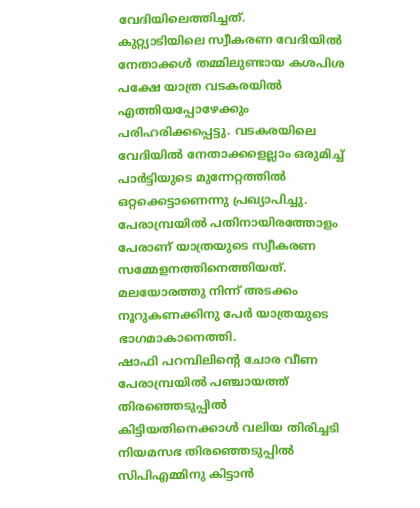വേദിയിലെത്തിച്ചത്.
കുറ്റ്യാടിയിലെ സ്വീകരണ വേദിയിൽ നേതാക്കൾ തമ്മിലുണ്ടായ കശപിശ പക്ഷേ യാത്ര വടകരയിൽ എത്തിയപ്പോഴേക്കും പരിഹരിക്കപ്പെട്ടു. വടകരയിലെ വേദിയിൽ നേതാക്കളെല്ലാം ഒരുമിച്ച് പാർട്ടിയുടെ മുന്നേറ്റത്തിൽ ഒറ്റക്കെട്ടാണെന്നു പ്രഖ്യാപിച്ചു.
പേരാമ്പ്രയിൽ പതിനായിരത്തോളം പേരാണ് യാത്രയുടെ സ്വീകരണ സമ്മേളനത്തിനെത്തിയത്. മലയോരത്തു നിന്ന് അടക്കം നൂറുകണക്കിനു പേർ യാത്രയുടെ ഭാഗമാകാനെത്തി.
ഷാഫി പറമ്പിലിന്റെ ചോര വീണ പേരാമ്പ്രയിൽ പഞ്ചായത്ത് തിരഞ്ഞെടുപ്പിൽ കിട്ടിയതിനെക്കാൾ വലിയ തിരിച്ചടി നിയമസഭ തിരഞ്ഞെടുപ്പിൽ സിപിഎമ്മിനു കിട്ടാൻ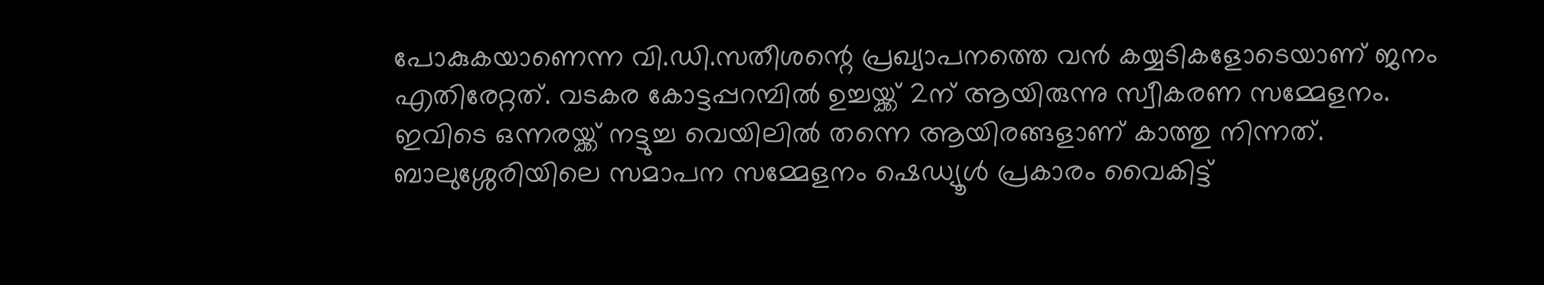പോകുകയാണെന്ന വി.ഡി.സതീശന്റെ പ്രഖ്യാപനത്തെ വൻ കയ്യടികളോടെയാണ് ജനം എതിരേറ്റത്. വടകര കോട്ടപ്പറമ്പിൽ ഉച്ചയ്ക്ക് 2ന് ആയിരുന്നു സ്വീകരണ സമ്മേളനം.
ഇവിടെ ഒന്നരയ്ക്ക് നട്ടുച്ച വെയിലിൽ തന്നെ ആയിരങ്ങളാണ് കാത്തു നിന്നത്.
ബാലുശ്ശേരിയിലെ സമാപന സമ്മേളനം ഷെഡ്യൂൾ പ്രകാരം വൈകിട്ട്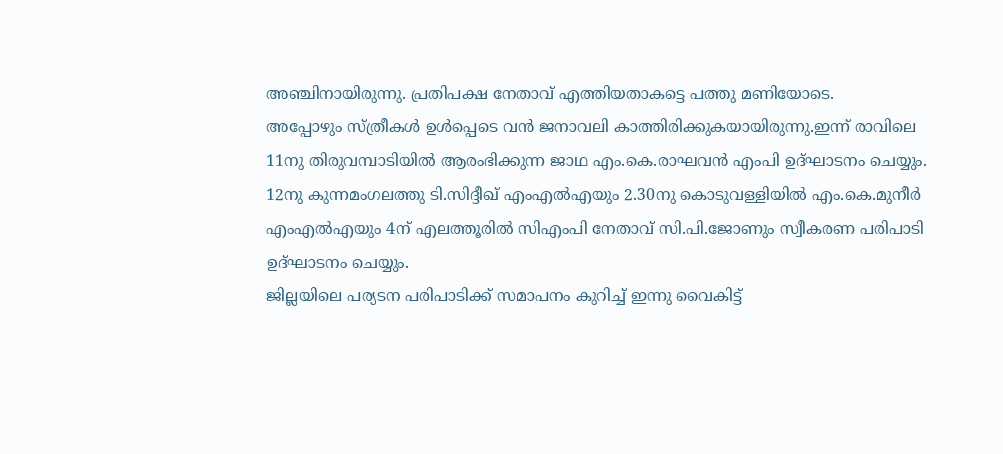അഞ്ചിനായിരുന്നു. പ്രതിപക്ഷ നേതാവ് എത്തിയതാകട്ടെ പത്തു മണിയോടെ.
അപ്പോഴും സ്ത്രീകൾ ഉൾപ്പെടെ വൻ ജനാവലി കാത്തിരിക്കുകയായിരുന്നു.ഇന്ന് രാവിലെ 11നു തിരുവമ്പാടിയിൽ ആരംഭിക്കുന്ന ജാഥ എം.കെ.രാഘവൻ എംപി ഉദ്ഘാടനം ചെയ്യും. 12നു കുന്നമംഗലത്തു ടി.സിദ്ദീഖ് എംഎൽഎയും 2.30നു കൊടുവള്ളിയിൽ എം.കെ.മുനീർ എംഎൽഎയും 4ന് എലത്തൂരിൽ സിഎംപി നേതാവ് സി.പി.ജോണും സ്വീകരണ പരിപാടി ഉദ്ഘാടനം ചെയ്യും.
ജില്ലയിലെ പര്യടന പരിപാടിക്ക് സമാപനം കുറിച്ച് ഇന്നു വൈകിട്ട്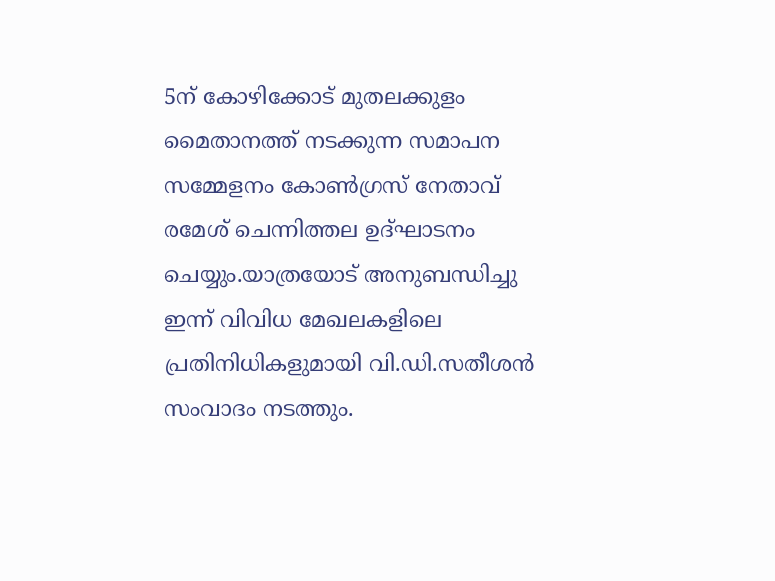5ന് കോഴിക്കോട് മുതലക്കുളം മൈതാനത്ത് നടക്കുന്ന സമാപന സമ്മേളനം കോൺഗ്രസ് നേതാവ് രമേശ് ചെന്നിത്തല ഉദ്ഘാടനം ചെയ്യും.യാത്രയോട് അനുബന്ധിച്ചു ഇന്ന് വിവിധ മേഖലകളിലെ പ്രതിനിധികളുമായി വി.ഡി.സതീശൻ സംവാദം നടത്തും.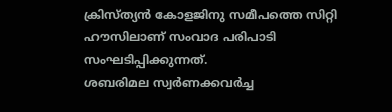ക്രിസ്ത്യൻ കോളജിനു സമീപത്തെ സിറ്റി ഹൗസിലാണ് സംവാദ പരിപാടി സംഘടിപ്പിക്കുന്നത്.
ശബരിമല സ്വർണക്കവർച്ച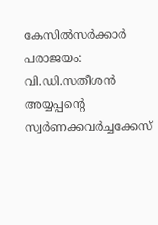കേസിൽസർക്കാർ പരാജയം: വി.ഡി.സതീശൻ
അയ്യപ്പന്റെ സ്വർണക്കവർച്ചക്കേസ്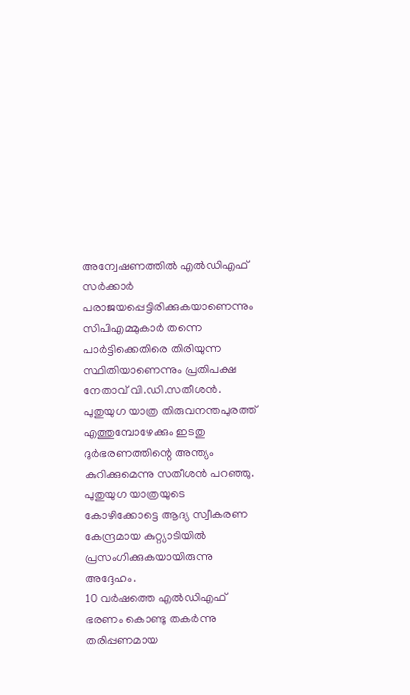അന്വേഷണത്തിൽ എൽഡിഎഫ് സർക്കാർ പരാജയപ്പെട്ടിരിക്കുകയാണെന്നും സിപിഎമ്മുകാർ തന്നെ പാർട്ടിക്കെതിരെ തിരിയുന്ന സ്ഥിതിയാണെന്നും പ്രതിപക്ഷ നേതാവ് വി.ഡി.സതീശൻ. പുതുയുഗ യാത്ര തിരുവനന്തപുരത്ത് എത്തുമ്പോഴേക്കും ഇടതു ദുർഭരണത്തിന്റെ അന്ത്യം കുറിക്കുമെന്നു സതീശൻ പറഞ്ഞു.
പുതുയുഗ യാത്രയുടെ കോഴിക്കോട്ടെ ആദ്യ സ്വീകരണ കേന്ദ്രമായ കുറ്റ്യാടിയിൽ പ്രസംഗിക്കുകയായിരുന്നു അദ്ദേഹം.
10 വർഷത്തെ എൽഡിഎഫ് ഭരണം കൊണ്ടു തകർന്നു തരിപ്പണമായ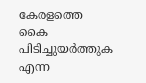കേരളത്തെ കൈ പിടിച്ചുയർത്തുക എന്ന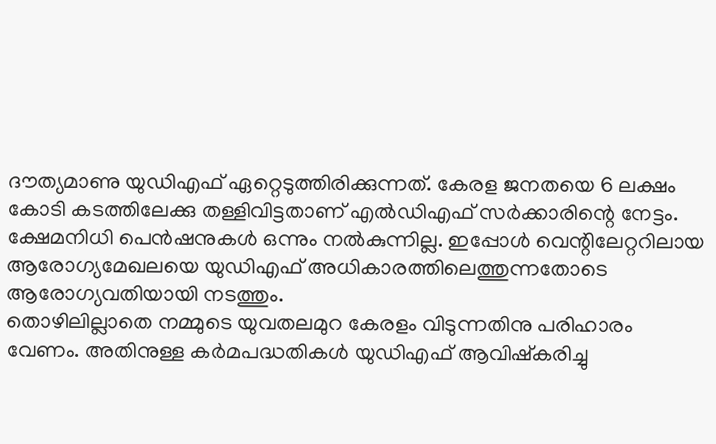ദൗത്യമാണു യുഡിഎഫ് ഏറ്റെടുത്തിരിക്കുന്നത്. കേരള ജനതയെ 6 ലക്ഷം കോടി കടത്തിലേക്കു തള്ളിവിട്ടതാണ് എൽഡിഎഫ് സർക്കാരിന്റെ നേട്ടം.
ക്ഷേമനിധി പെൻഷനുകൾ ഒന്നും നൽകുന്നില്ല. ഇപ്പോൾ വെന്റിലേറ്ററിലായ ആരോഗ്യമേഖലയെ യുഡിഎഫ് അധികാരത്തിലെത്തുന്നതോടെ ആരോഗ്യവതിയായി നടത്തും.
തൊഴിലില്ലാതെ നമ്മുടെ യുവതലമുറ കേരളം വിടുന്നതിനു പരിഹാരം വേണം. അതിനുള്ള കർമപദ്ധതികൾ യുഡിഎഫ് ആവിഷ്കരിച്ചു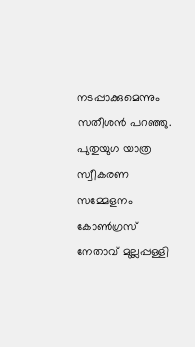നടപ്പാക്കുമെന്നും സതീശൻ പറഞ്ഞു.
പുതുയുഗ യാത്ര സ്വീകരണ സമ്മേളനം കോൺഗ്രസ് നേതാവ് മുല്ലപ്പള്ളി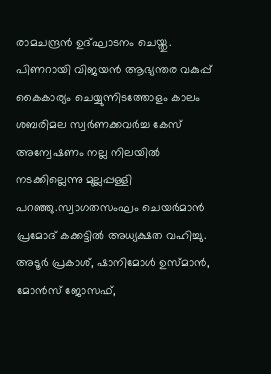രാമചന്ദ്രൻ ഉദ്ഘാടനം ചെയ്തു.
പിണറായി വിജയൻ ആഭ്യന്തര വകുപ്പ് കൈകാര്യം ചെയ്യുന്നിടത്തോളം കാലം ശബരിമല സ്വർണക്കവർച്ച കേസ് അന്വേഷണം നല്ല നിലയിൽ നടക്കില്ലെന്നു മുല്ലപ്പള്ളി പറഞ്ഞു.സ്വാഗതസംഘം ചെയർമാൻ പ്രമോദ് കക്കട്ടിൽ അധ്യക്ഷത വഹിച്ചു. അടൂർ പ്രകാശ്, ഷാനിമോൾ ഉസ്മാൻ, മോൻസ് ജോസഫ്,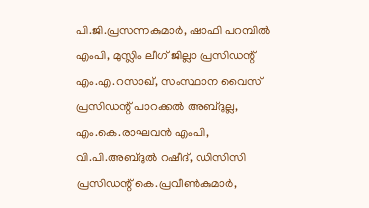പി.ജി.പ്രസന്നകുമാർ, ഷാഫി പറമ്പിൽ എംപി, മുസ്ലിം ലീഗ് ജില്ലാ പ്രസിഡന്റ് എം.എ.റസാഖ്, സംസ്ഥാന വൈസ് പ്രസിഡന്റ് പാറക്കൽ അബ്ദുല്ല, എം.കെ.രാഘവൻ എംപി, വി.പി.അബ്ദുൽ റഷീദ്, ഡിസിസി പ്രസിഡന്റ് കെ.പ്രവീൺകുമാർ,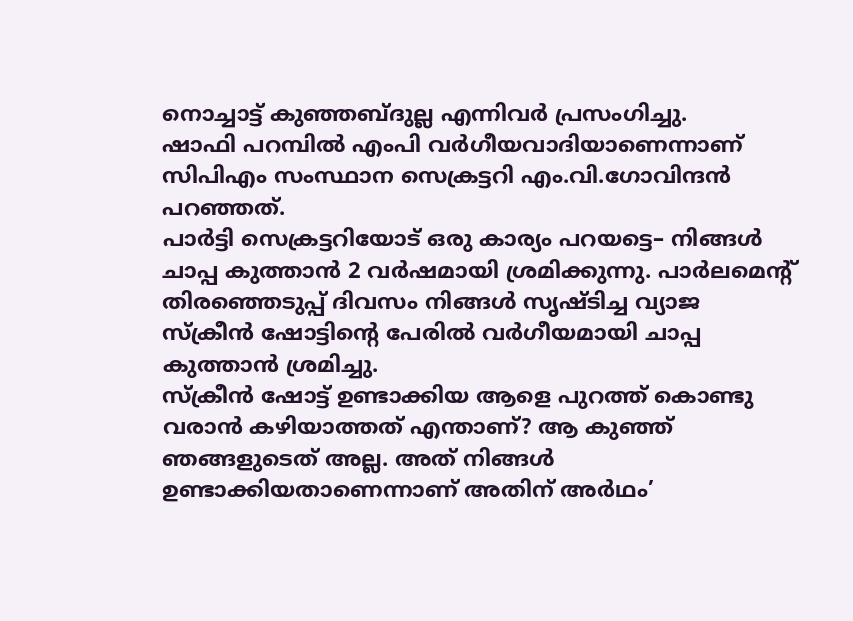നൊച്ചാട്ട് കുഞ്ഞബ്ദുല്ല എന്നിവർ പ്രസംഗിച്ചു.
ഷാഫി പറമ്പിൽ എംപി വർഗീയവാദിയാണെന്നാണ് സിപിഎം സംസ്ഥാന സെക്രട്ടറി എം.വി.ഗോവിന്ദൻ പറഞ്ഞത്.
പാർട്ടി സെക്രട്ടറിയോട് ഒരു കാര്യം പറയട്ടെ– നിങ്ങൾ ചാപ്പ കുത്താൻ 2 വർഷമായി ശ്രമിക്കുന്നു. പാർലമെന്റ് തിരഞ്ഞെടുപ്പ് ദിവസം നിങ്ങൾ സൃഷ്ടിച്ച വ്യാജ സ്ക്രീൻ ഷോട്ടിന്റെ പേരിൽ വർഗീയമായി ചാപ്പ കുത്താൻ ശ്രമിച്ചു.
സ്ക്രീൻ ഷോട്ട് ഉണ്ടാക്കിയ ആളെ പുറത്ത് കൊണ്ടു വരാൻ കഴിയാത്തത് എന്താണ്? ആ കുഞ്ഞ് ഞങ്ങളുടെത് അല്ല. അത് നിങ്ങൾ ഉണ്ടാക്കിയതാണെന്നാണ് അതിന് അർഥം’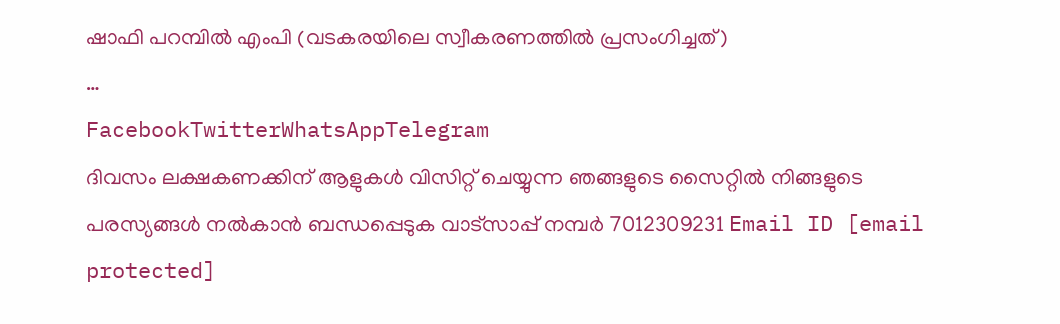ഷാഫി പറമ്പിൽ എംപി (വടകരയിലെ സ്വീകരണത്തിൽ പ്രസംഗിച്ചത്)
…
FacebookTwitterWhatsAppTelegram
ദിവസം ലക്ഷകണക്കിന് ആളുകൾ വിസിറ്റ് ചെയ്യുന്ന ഞങ്ങളുടെ സൈറ്റിൽ നിങ്ങളുടെ പരസ്യങ്ങൾ നൽകാൻ ബന്ധപ്പെടുക വാട്സാപ്പ് നമ്പർ 7012309231 Email ID [email protected]